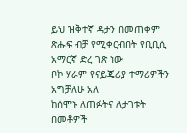ይህ ዝቅተኛ ዳታን በመጠቀም ጽሑፍ ብቻ የሚቀርብበት የቢቢሲ አማርኛ ድረ ገጽ ነው
ቦኮ ሃራም የናይጄሪያ ተማሪዎችን አግቻለሁ አለ
ከሰሞኑ ለጠፉትና ለታገቱት በመቶዎች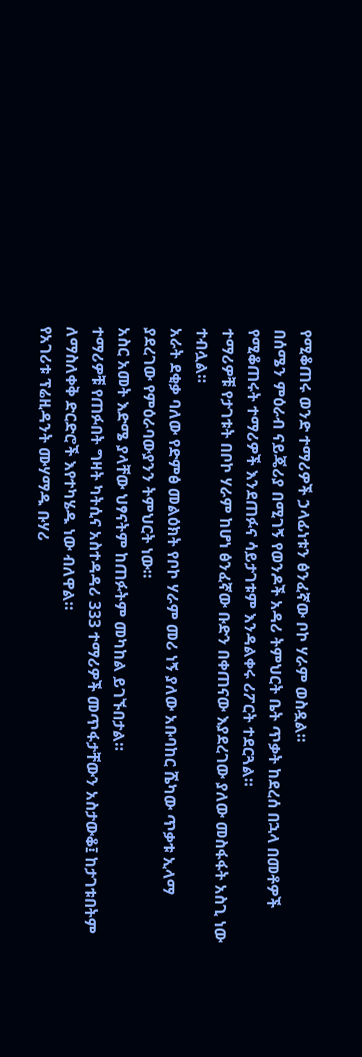የሚቆጠሩ ወንድ ተማሪዎች ኃላፊነቱን ፅንፈኛው ቦኮ ሃራም ወስዷል።
በሰሜን ምዕራብ ናይጄሪያ በሚገኝ የወንዶች አዳሪ ትምህርት ቤት ጥቃት ከደረሰ በኋላ በመቶዎች የሚቆጠሩት ተማሪዎች እንደጠፉና ሳይታገቱም እንዳልቀሩ ሪፖርት ተደርጓል።
ተማሪዎቹ የታገቱት በቦኮ ሃራም ከሆነ ፅንፈኛው ቡድን በቀጠናው እያደረገው ያለው መስፋፋት አስጊ ነው ተብሏል።
አራት ደቂቃ ባለው የድምፅ መልዕክት የቦኮ ሃራም መሪ ነኝ ያለው አቡባከር ሼካው ጥቃቱ ኢላማ ያደረገው የምዕራባውያንን ትምህርት ነው።
አስር አመት እድሜ ያላቸው ህፃናትም ከጠፉትም መካከል ይገኙበታል።
ተማሪዎቹ የጠፉበት ግዛት ካትሲና አስተዳዳሪ 333 ተማሪዎች መጥፋታቸውን አስታውቆ፤ ከታገቱበትም ለማስለቀቅ ድርድሮች እየተካሄዱ ነው ብለዋል።
የአገሪቱ ፕሬዚዳንት ሙሃማዱ ቡሃሪ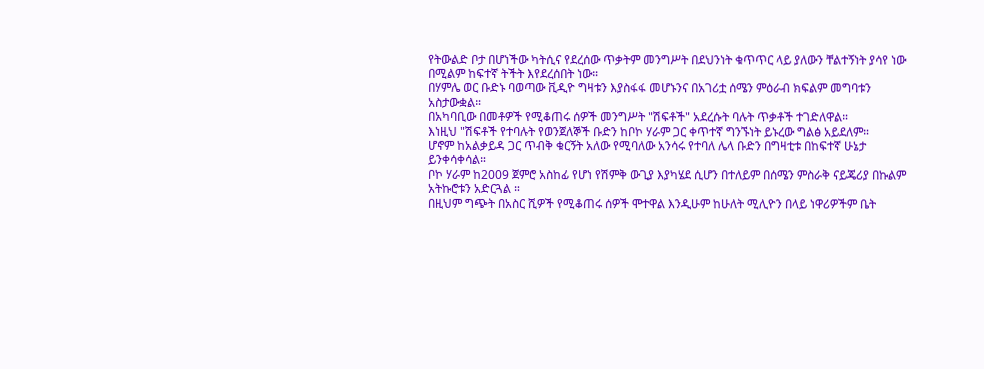የትውልድ ቦታ በሆነችው ካትሲና የደረሰው ጥቃትም መንግሥት በደህንነት ቁጥጥር ላይ ያለውን ቸልተኝነት ያሳየ ነው በሚልም ከፍተኛ ትችት እየደረሰበት ነው።
በሃምሌ ወር ቡድኑ ባወጣው ቪዲዮ ግዛቱን እያስፋፋ መሆኑንና በአገሪቷ ሰሜን ምዕራብ ክፍልም መግባቱን አስታውቋል።
በአካባቢው በመቶዎች የሚቆጠሩ ሰዎች መንግሥት "ሽፍቶች" አደረሱት ባሉት ጥቃቶች ተገድለዋል።
እነዚህ "ሽፍቶች የተባሉት የወንጀለኞች ቡድን ከቦኮ ሃራም ጋር ቀጥተኛ ግንኙነት ይኑረው ግልፅ አይደለም።
ሆኖም ከአልቃይዳ ጋር ጥብቅ ቁርኝት አለው የሚባለው አንሳሩ የተባለ ሌላ ቡድን በግዛቲቱ በከፍተኛ ሁኔታ ይንቀሳቀሳል።
ቦኮ ሃራም ከ2009 ጀምሮ አስከፊ የሆነ የሽምቅ ውጊያ እያካሄደ ሲሆን በተለይም በሰሜን ምስራቅ ናይጄሪያ በኩልም አትኩሮቱን አድርጓል ።
በዚህም ግጭት በአስር ሺዎች የሚቆጠሩ ሰዎች ሞተዋል እንዲሁም ከሁለት ሚሊዮን በላይ ነዋሪዎችም ቤት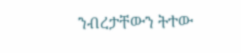ንብረታቸውን ትተው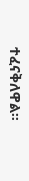ተፈናቅለዋል።